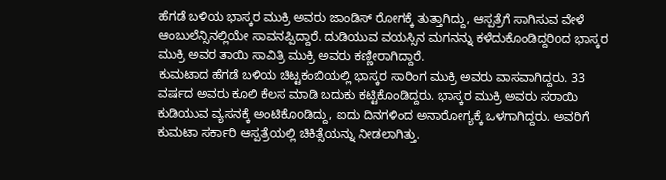ಹೆಗಡೆ ಬಳಿಯ ಭಾಸ್ಕರ ಮುಕ್ರಿ ಅವರು ಜಾಂಡಿಸ್ ರೋಗಕ್ಕೆ ತುತ್ತಾಗಿದ್ದು, ಆಸ್ಪತ್ರೆಗೆ ಸಾಗಿಸುವ ವೇಳೆ ಆಂಬುಲೆನ್ಸಿನಲ್ಲಿಯೇ ಸಾವನಪ್ಪಿದ್ದಾರೆ. ದುಡಿಯುವ ವಯಸ್ಸಿನ ಮಗನನ್ನು ಕಳೆದುಕೊಂಡಿದ್ದರಿoದ ಭಾಸ್ಕರ ಮುಕ್ರಿ ಅವರ ತಾಯಿ ಸಾವಿತ್ರಿ ಮುಕ್ರಿ ಅವರು ಕಣ್ಣೀರಾಗಿದ್ದಾರೆ.
ಕುಮಟಾದ ಹೆಗಡೆ ಬಳಿಯ ಚಿಟ್ಟಕಂಬಿಯಲ್ಲಿ ಭಾಸ್ಕರ ಸಾರಿಂಗ ಮುಕ್ರಿ ಅವರು ವಾಸವಾಗಿದ್ದರು. 33 ವರ್ಷದ ಅವರು ಕೂಲಿ ಕೆಲಸ ಮಾಡಿ ಬದುಕು ಕಟ್ಟಿಕೊಂಡಿದ್ದರು. ಭಾಸ್ಕರ ಮುಕ್ರಿ ಅವರು ಸರಾಯಿ ಕುಡಿಯುವ ವ್ಯಸನಕ್ಕೆ ಅಂಟಿಕೊoಡಿದ್ದು, ಐದು ದಿನಗಳಿಂದ ಅನಾರೋಗ್ಯಕ್ಕೆ ಒಳಗಾಗಿದ್ದರು. ಅವರಿಗೆ ಕುಮಟಾ ಸರ್ಕಾರಿ ಆಸ್ಪತ್ರೆಯಲ್ಲಿ ಚಿಕಿತ್ಸೆಯನ್ನು ನೀಡಲಾಗಿತ್ತು.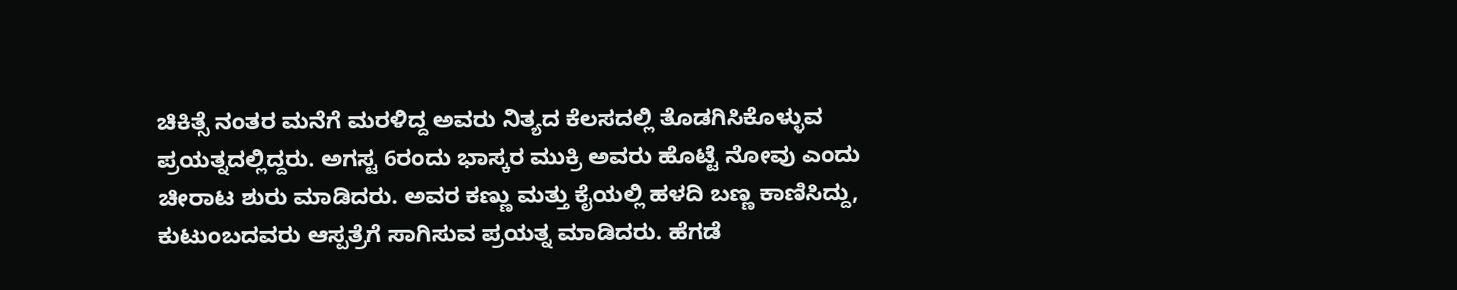ಚಿಕಿತ್ಸೆ ನಂತರ ಮನೆಗೆ ಮರಳಿದ್ದ ಅವರು ನಿತ್ಯದ ಕೆಲಸದಲ್ಲಿ ತೊಡಗಿಸಿಕೊಳ್ಳುವ ಪ್ರಯತ್ನದಲ್ಲಿದ್ದರು. ಅಗಸ್ಟ 6ರಂದು ಭಾಸ್ಕರ ಮುಕ್ರಿ ಅವರು ಹೊಟ್ಟೆ ನೋವು ಎಂದು ಚೀರಾಟ ಶುರು ಮಾಡಿದರು. ಅವರ ಕಣ್ಣು ಮತ್ತು ಕೈಯಲ್ಲಿ ಹಳದಿ ಬಣ್ಣ ಕಾಣಿಸಿದ್ದು, ಕುಟುಂಬದವರು ಆಸ್ಪತ್ರೆಗೆ ಸಾಗಿಸುವ ಪ್ರಯತ್ನ ಮಾಡಿದರು. ಹೆಗಡೆ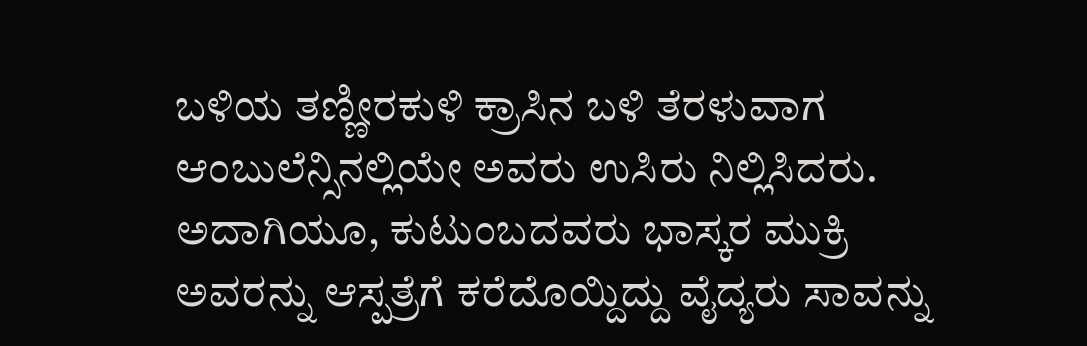ಬಳಿಯ ತಣ್ಣೀರಕುಳಿ ಕ್ರಾಸಿನ ಬಳಿ ತೆರಳುವಾಗ ಆಂಬುಲೆನ್ಸಿನಲ್ಲಿಯೇ ಅವರು ಉಸಿರು ನಿಲ್ಲಿಸಿದರು.
ಅದಾಗಿಯೂ, ಕುಟುಂಬದವರು ಭಾಸ್ಕರ ಮುಕ್ರಿ ಅವರನ್ನು ಆಸ್ಪತ್ರೆಗೆ ಕರೆದೊಯ್ದಿದ್ದು ವೈದ್ಯರು ಸಾವನ್ನು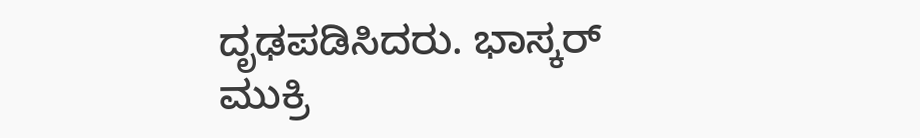ದೃಢಪಡಿಸಿದರು. ಭಾಸ್ಕರ್ ಮುಕ್ರಿ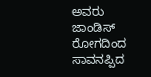ಅವರು ಜಾಂಡಿಸ್ ರೋಗದಿಂದ ಸಾವನಪ್ಪಿದ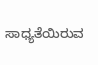ಸಾಧ್ಯತೆಯಿರುವ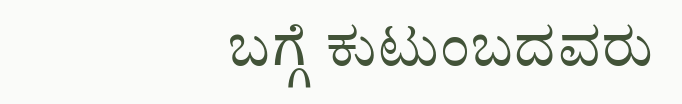ಬಗ್ಗೆ ಕುಟುಂಬದವರು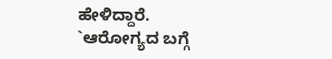ಹೇಳಿದ್ದಾರೆ.
`ಆರೋಗ್ಯದ ಬಗ್ಗೆ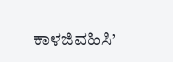ಕಾಳಜಿವಹಿಸಿ’